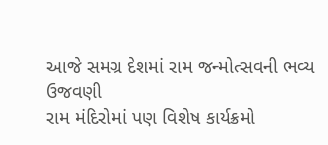આજે સમગ્ર દેશમાં રામ જન્મોત્સવની ભવ્ય ઉજવણી
રામ મંદિરોમાં પણ વિશેષ કાર્યક્રમો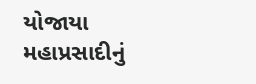યોજાયા
મહાપ્રસાદીનું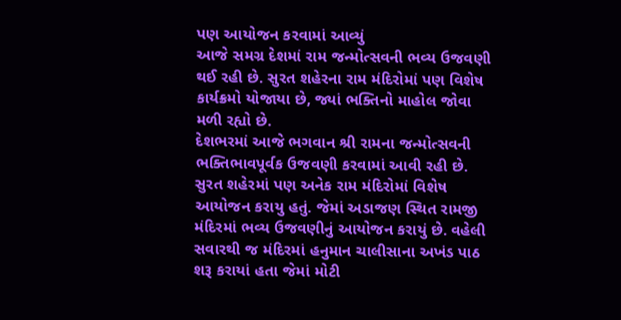પણ આયોજન કરવામાં આવ્યું
આજે સમગ્ર દેશમાં રામ જન્મોત્સવની ભવ્ય ઉજવણી થઈ રહી છે. સુરત શહેરના રામ મંદિરોમાં પણ વિશેષ કાર્યક્રમો યોજાયા છે, જ્યાં ભક્તિનો માહોલ જોવા મળી રહ્યો છે.
દેશભરમાં આજે ભગવાન શ્રી રામના જન્મોત્સવની ભક્તિભાવપૂર્વક ઉજવણી કરવામાં આવી રહી છે. સુરત શહેરમાં પણ અનેક રામ મંદિરોમાં વિશેષ આયોજન કરાયુ હતું. જેમાં અડાજણ સ્થિત રામજી મંદિરમાં ભવ્ય ઉજવણીનું આયોજન કરાયું છે. વહેલી સવારથી જ મંદિરમાં હનુમાન ચાલીસાના અખંડ પાઠ શરૂ કરાયાં હતા જેમાં મોટી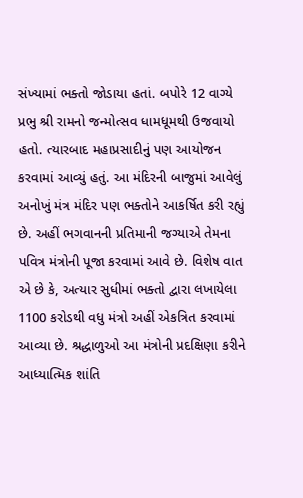સંખ્યામાં ભક્તો જોડાયા હતાં. બપોરે 12 વાગ્યે પ્રભુ શ્રી રામનો જન્મોત્સવ ધામધૂમથી ઉજવાયો હતો. ત્યારબાદ મહાપ્રસાદીનું પણ આયોજન કરવામાં આવ્યું હતું. આ મંદિરની બાજુમાં આવેલું અનોખું મંત્ર મંદિર પણ ભક્તોને આકર્ષિત કરી રહ્યું છે. અહીં ભગવાનની પ્રતિમાની જગ્યાએ તેમના પવિત્ર મંત્રોની પૂજા કરવામાં આવે છે. વિશેષ વાત એ છે કે, અત્યાર સુધીમાં ભક્તો દ્વારા લખાયેલા 1100 કરોડથી વધુ મંત્રો અહીં એકત્રિત કરવામાં આવ્યા છે. શ્રદ્ધાળુઓ આ મંત્રોની પ્રદક્ષિણા કરીને આધ્યાત્મિક શાંતિ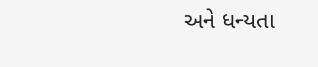અને ધન્યતા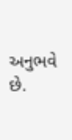અનુભવે છે.